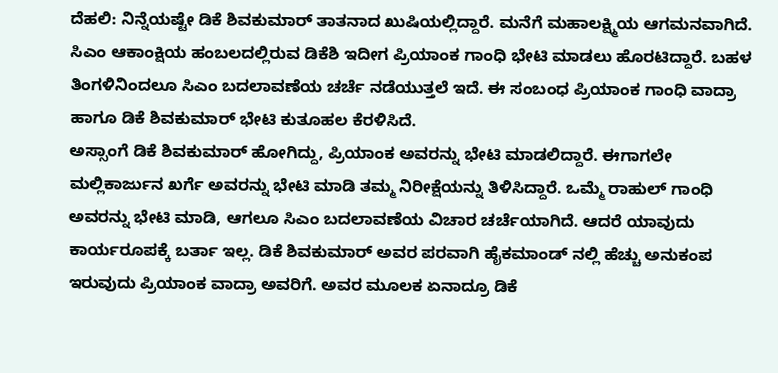ದೆಹಲಿ: ನಿನ್ನೆಯಷ್ಟೇ ಡಿಕೆ ಶಿವಕುಮಾರ್ ತಾತನಾದ ಖುಷಿಯಲ್ಲಿದ್ದಾರೆ. ಮನೆಗೆ ಮಹಾಲಕ್ಷ್ಮಿಯ ಆಗಮನವಾಗಿದೆ. ಸಿಎಂ ಆಕಾಂಕ್ಷಿಯ ಹಂಬಲದಲ್ಲಿರುವ ಡಿಕೆಶಿ ಇದೀಗ ಪ್ರಿಯಾಂಕ ಗಾಂಧಿ ಭೇಟಿ ಮಾಡಲು ಹೊರಟಿದ್ದಾರೆ. ಬಹಳ ತಿಂಗಳಿನಿಂದಲೂ ಸಿಎಂ ಬದಲಾವಣೆಯ ಚರ್ಚೆ ನಡೆಯುತ್ತಲೆ ಇದೆ. ಈ ಸಂಬಂಧ ಪ್ರಿಯಾಂಕ ಗಾಂಧಿ ವಾದ್ರಾ ಹಾಗೂ ಡಿಕೆ ಶಿವಕುಮಾರ್ ಭೇಟಿ ಕುತೂಹಲ ಕೆರಳಿಸಿದೆ.
ಅಸ್ಸಾಂಗೆ ಡಿಕೆ ಶಿವಕುಮಾರ್ ಹೋಗಿದ್ದು, ಪ್ರಿಯಾಂಕ ಅವರನ್ನು ಭೇಟಿ ಮಾಡಲಿದ್ದಾರೆ. ಈಗಾಗಲೇ ಮಲ್ಲಿಕಾರ್ಜುನ ಖರ್ಗೆ ಅವರನ್ನು ಭೇಟಿ ಮಾಡಿ ತಮ್ಮ ನಿರೀಕ್ಷೆಯನ್ನು ತಿಳಿಸಿದ್ದಾರೆ. ಒಮ್ಮೆ ರಾಹುಲ್ ಗಾಂಧಿ ಅವರನ್ನು ಭೇಟಿ ಮಾಡಿ, ಆಗಲೂ ಸಿಎಂ ಬದಲಾವಣೆಯ ವಿಚಾರ ಚರ್ಚೆಯಾಗಿದೆ. ಆದರೆ ಯಾವುದು ಕಾರ್ಯರೂಪಕ್ಕೆ ಬರ್ತಾ ಇಲ್ಲ. ಡಿಕೆ ಶಿವಕುಮಾರ್ ಅವರ ಪರವಾಗಿ ಹೈಕಮಾಂಡ್ ನಲ್ಲಿ ಹೆಚ್ಚು ಅನುಕಂಪ ಇರುವುದು ಪ್ರಿಯಾಂಕ ವಾದ್ರಾ ಅವರಿಗೆ. ಅವರ ಮೂಲಕ ಏನಾದ್ರೂ ಡಿಕೆ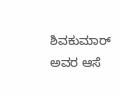ಶಿವಕುಮಾರ್ ಅವರ ಆಸೆ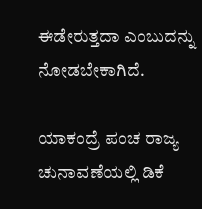ಈಡೇರುತ್ತದಾ ಎಂಬುದನ್ನು ನೋಡಬೇಕಾಗಿದೆ.

ಯಾಕಂದ್ರೆ ಪಂಚ ರಾಜ್ಯ ಚುನಾವಣೆಯಲ್ಲಿ ಡಿಕೆ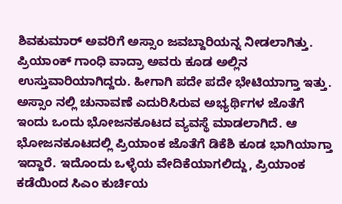ಶಿವಕುಮಾರ್ ಅವರಿಗೆ ಅಸ್ಸಾಂ ಜವಬ್ದಾರಿಯನ್ನ ನೀಡಲಾಗಿತ್ತು. ಪ್ರಿಯಾಂಕ್ ಗಾಂಧಿ ವಾದ್ರಾ ಅವರು ಕೂಡ ಅಲ್ಲಿನ ಉಸ್ತುವಾರಿಯಾಗಿದ್ದರು. ಹೀಗಾಗಿ ಪದೇ ಪದೇ ಭೇಟಿಯಾಗ್ತಾ ಇತ್ತು. ಅಸ್ಸಾಂ ನಲ್ಲಿ ಚುನಾವಣೆ ಎದುರಿಸಿರುವ ಅಭ್ಯರ್ಥಿಗಳ ಜೊತೆಗೆ ಇಂದು ಒಂದು ಭೋಜನಕೂಟದ ವ್ಯವಸ್ಥೆ ಮಾಡಲಾಗಿದೆ. ಆ ಭೋಜನಕೂಟದಲ್ಲಿ ಪ್ರಿಯಾಂಕ ಜೊತೆಗೆ ಡಿಕೆಶಿ ಕೂಡ ಭಾಗಿಯಾಗ್ತಾ ಇದ್ದಾರೆ. ಇದೊಂದು ಒಳ್ಳೆಯ ವೇದಿಕೆಯಾಗಲಿದ್ದು, ಪ್ರಿಯಾಂಕ ಕಡೆಯಿಂದ ಸಿಎಂ ಕುರ್ಚಿಯ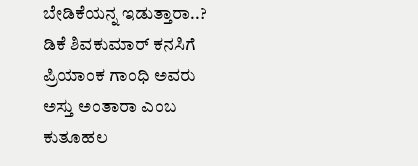ಬೇಡಿಕೆಯನ್ನ ಇಡುತ್ತಾರಾ..? ಡಿಕೆ ಶಿವಕುಮಾರ್ ಕನಸಿಗೆ ಪ್ರಿಯಾಂಕ ಗಾಂಧಿ ಅವರು ಅಸ್ತು ಅಂತಾರಾ ಎಂಬ ಕುತೂಹಲ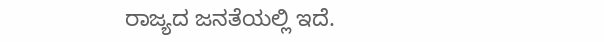ರಾಜ್ಯದ ಜನತೆಯಲ್ಲಿ ಇದೆ.